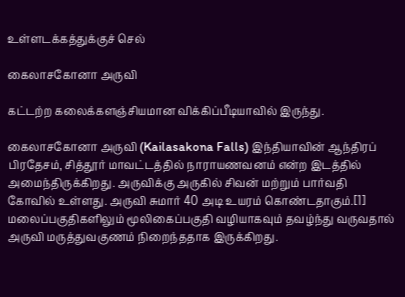உள்ளடக்கத்துக்குச் செல்

கைலாசகோனா அருவி

கட்டற்ற கலைக்களஞ்சியமான விக்கிப்பீடியாவில் இருந்து.

கைலாசகோனா அருவி (Kailasakona Falls) இந்தியாவின் ஆந்திரப் பிரதேசம், சித்தூர் மாவட்டத்தில் நாராயணவனம் என்ற இடத்தில் அமைந்திருக்கிறது. அருவிக்கு அருகில் சிவன் மற்றும் பார்வதி கோவில் உள்ளது. அருவி சுமார் 40 அடி உயரம் கொண்டதாகும்.[1] மலைப்பகுதிகளிலும் மூலிகைப்பகுதி வழியாகவும் தவழ்ந்து வருவதால் அருவி மருத்துவகுணம் நிறைந்ததாக இருக்கிறது.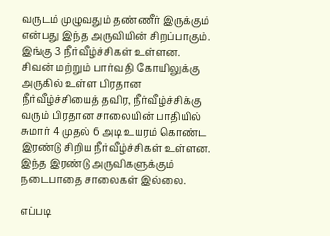வருடம் முழுவதும் தண்ணீர் இருக்கும் என்பது இந்த அருவியின் சிறப்பாகும். இங்கு 3 நீர்வீழ்ச்சிகள் உள்ளன. சிவன் மற்றும் பார்வதி கோயிலுக்கு அருகில் உள்ள பிரதான நீர்வீழ்ச்சியைத் தவிர, நீர்வீழ்ச்சிக்கு வரும் பிரதான சாலையின் பாதியில் சுமார் 4 முதல் 6 அடி உயரம் கொண்ட இரண்டு சிறிய நீர்வீழ்ச்சிகள் உள்ளன. இந்த இரண்டு அருவிகளுக்கும் நடைபாதை சாலைகள் இல்லை.

எப்படி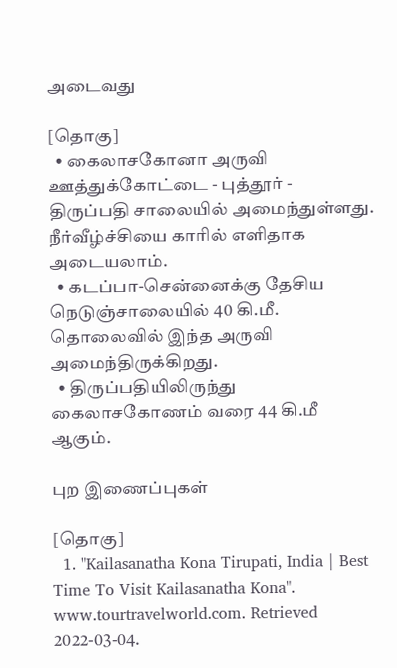அடைவது

[தொகு]
  • கைலாசகோனா அருவி ஊத்துக்கோட்டை - புத்தூர் - திருப்பதி சாலையில் அமைந்துள்ளது. நீர்வீழ்ச்சியை காரில் எளிதாக அடையலாம்.
  • கடப்பா-சென்னைக்கு தேசிய நெடுஞ்சாலையில் 40 கி.மீ. தொலைவில் இந்த அருவி அமைந்திருக்கிறது.
  • திருப்பதியிலிருந்து கைலாசகோணம் வரை 44 கி.மீ ஆகும்.

புற இணைப்புகள்

[தொகு]
  1. "Kailasanatha Kona Tirupati, India | Best Time To Visit Kailasanatha Kona". www.tourtravelworld.com. Retrieved 2022-03-04.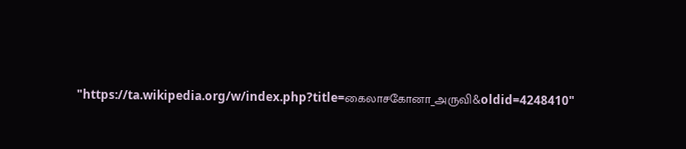"https://ta.wikipedia.org/w/index.php?title=கைலாசகோனா_அருவி&oldid=4248410"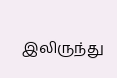இலிருந்து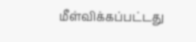மீள்விக்கப்பட்டது